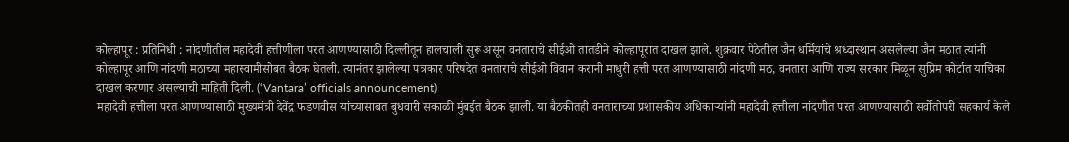कोल्हापूर : प्रतिनिधी : नांदणीतील महादेवी हत्तीणीला परत आणण्यासाठी दिल्लीतून हालचाली सुरू असून वनताराचे सीईओ तातडीने कोल्हापूरात दाखल झाले. शुक्रवार पेठेतील जैन धर्मियांचे श्रध्दास्थान असलेल्या जैन मठात त्यांनी कोल्हापूर आणि नांदणी मठाच्या महास्वामीसोबत बैठक घेतली. त्यानंतर झालेल्या पत्रकार परिषदेत वनताराचे सीईओ विवान करानी माधुरी हत्ती परत आणण्यासाठी नांदणी मठ, वनतारा आणि राज्य सरकार मिळून सुप्रिम कोर्टात याचिका दाखल करणार असल्याची माहिती दिली. (‘Vantara’ officials announcement)
महादेवी हत्तीला परत आणण्यासाठी मुख्यमंत्री देवेंद्र फडणवीस यांच्यासाबत बुधवारी सकाळी मुंबईत बैठक झाली. या बैठकीतही वनताराच्या प्रशासकीय अधिकाऱ्यांनी महादेवी हत्तीला नांदणीत परत आणण्यासाठी सर्वोतोपरी सहकार्य केले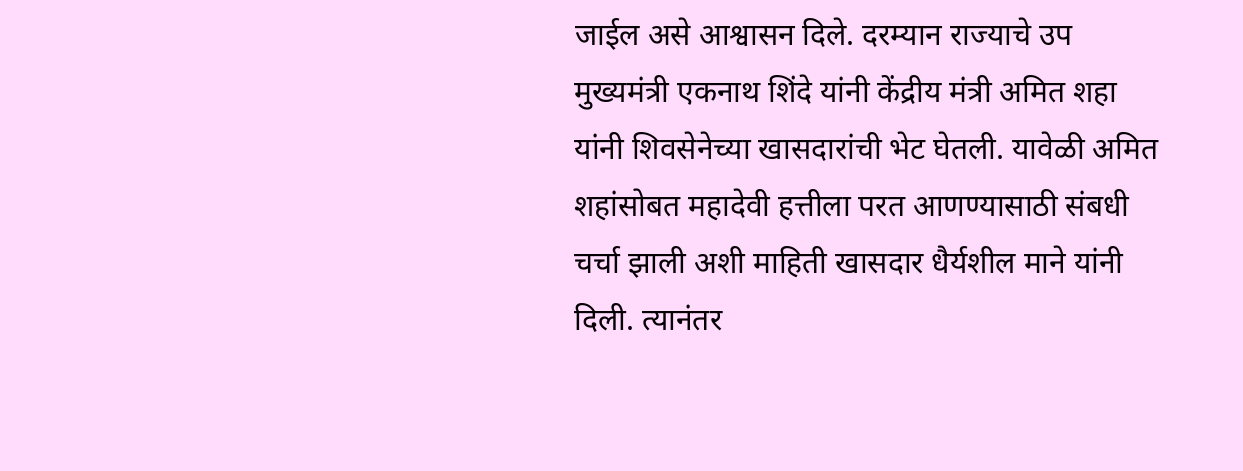जाईल असे आश्वासन दिले. दरम्यान राज्याचे उप मुख्यमंत्री एकनाथ शिंदे यांनी केंद्रीय मंत्री अमित शहा यांनी शिवसेनेच्या खासदारांची भेट घेतली. यावेळी अमित शहांसोबत महादेवी हत्तीला परत आणण्यासाठी संबधी चर्चा झाली अशी माहिती खासदार धैर्यशील माने यांनी दिली. त्यानंतर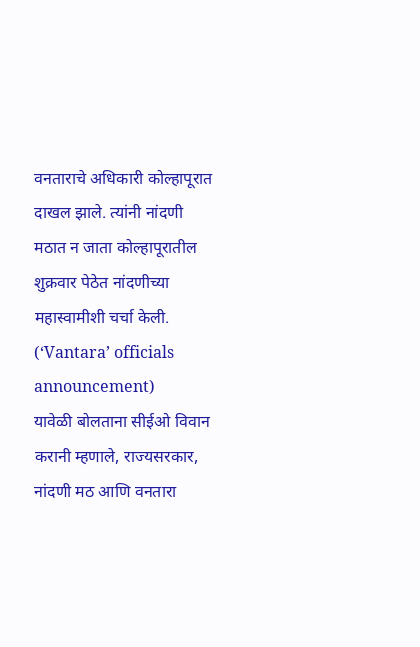वनताराचे अधिकारी कोल्हापूरात दाखल झाले. त्यांनी नांदणी मठात न जाता कोल्हापूरातील शुक्रवार पेठेत नांदणीच्या महास्वामीशी चर्चा केली. (‘Vantara’ officials announcement)
यावेळी बोलताना सीईओ विवान करानी म्हणाले, राज्यसरकार, नांदणी मठ आणि वनतारा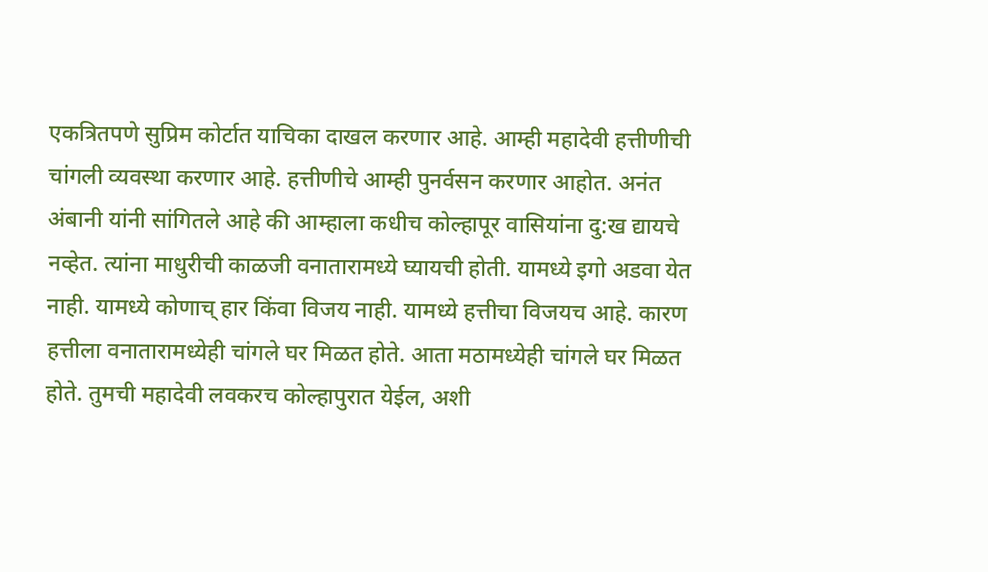एकत्रितपणे सुप्रिम कोर्टात याचिका दाखल करणार आहे. आम्ही महादेवी हत्तीणीची चांगली व्यवस्था करणार आहे. हत्तीणीचे आम्ही पुनर्वसन करणार आहोत. अनंत अंबानी यांनी सांगितले आहे की आम्हाला कधीच कोल्हापूर वासियांना दु:ख द्यायचे नव्हेत. त्यांना माधुरीची काळजी वनातारामध्ये घ्यायची होती. यामध्ये इगो अडवा येत नाही. यामध्ये कोणाच् हार किंवा विजय नाही. यामध्ये हत्तीचा विजयच आहे. कारण हत्तीला वनातारामध्येही चांगले घर मिळत होते. आता मठामध्येही चांगले घर मिळत होते. तुमची महादेवी लवकरच कोल्हापुरात येईल, अशी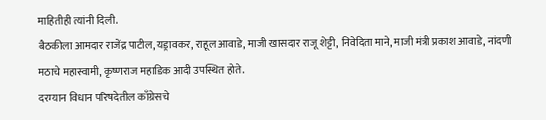माहितीही त्यांनी दिली.
बैठकीला आमदार राजेंद्र पाटील, यड्रावकर, राहूल आवाडे, माजी खासदार राजू शेट्टी, निवेदिता माने, माजी मंत्री प्रकाश आवाडे, नांदणी मठाचे महास्वामी, कृष्णराज महाडिक आदी उपस्थित होते.
दरम्यान विधान परिषदेतील काँग्रेसचे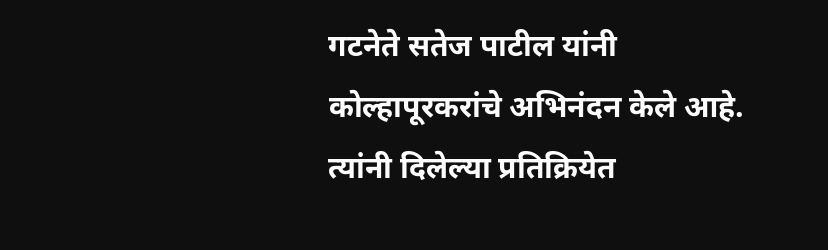गटनेते सतेज पाटील यांनी कोल्हापूरकरांचे अभिनंदन केले आहे. त्यांनी दिलेल्या प्रतिक्रियेत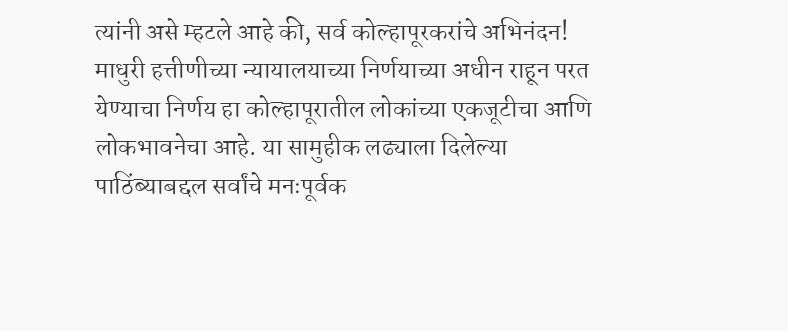त्यांनी असे म्हटले आहे की, सर्व कोल्हापूरकरांचे अभिनंदन! माधुरी हत्तीणीच्या न्यायालयाच्या निर्णयाच्या अधीन राहून परत येण्याचा निर्णय हा कोल्हापूरातील लोकांच्या एकजूटीचा आणि लोकभावनेचा आहे. या सामुहीक लढ्याला दिलेल्या पाठिंब्याबद्दल सर्वांचे मनःपूर्वक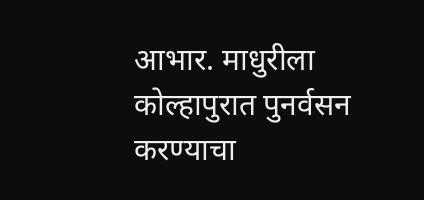आभार. माधुरीला कोल्हापुरात पुनर्वसन करण्याचा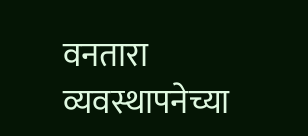वनतारा व्यवस्थापनेच्या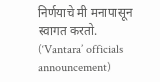निर्णयाचे मी मनापासून स्वागत करतो. (‘Vantara’ officials announcement)